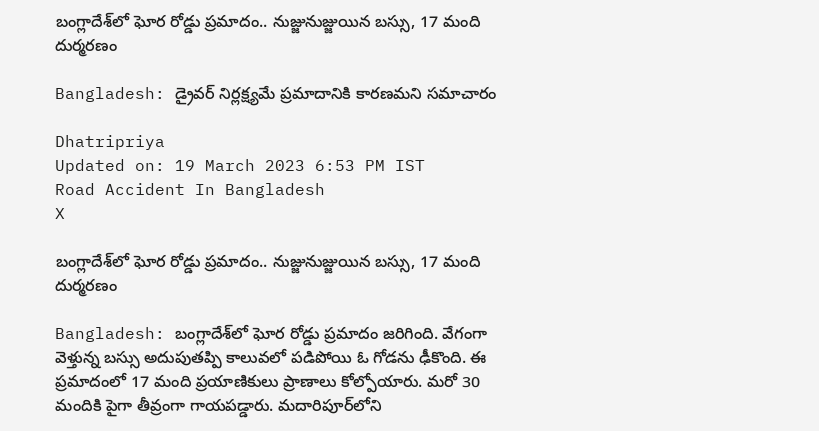బంగ్లాదేశ్‌లో ఘోర రోడ్డు ప్రమాదం.. నుజ్జునుజ్జుయిన బస్సు, 17 మంది దుర్మరణం

Bangladesh: డ్రైవర్ నిర్లక్ష్యమే ప్రమాదానికి కారణమని సమాచారం

Dhatripriya
Updated on: 19 March 2023 6:53 PM IST
Road Accident In Bangladesh
X

బంగ్లాదేశ్‌లో ఘోర రోడ్డు ప్రమాదం.. నుజ్జునుజ్జుయిన బస్సు, 17 మంది దుర్మరణం

Bangladesh: బంగ్లాదేశ్‌లో ఘోర రోడ్డు ప్రమాదం జరిగింది. వేగంగా వెళ్తున్న బస్సు అదుపుతప్పి కాలువలో పడిపోయి ఓ గోడను ఢీకొంది. ఈ ప్రమాదంలో 17 మంది ప్రయాణికులు ప్రాణాలు కోల్పోయారు. మరో 30 మందికి పైగా తీవ్రంగా గాయపడ్డారు. మదారిపూర్‌లోని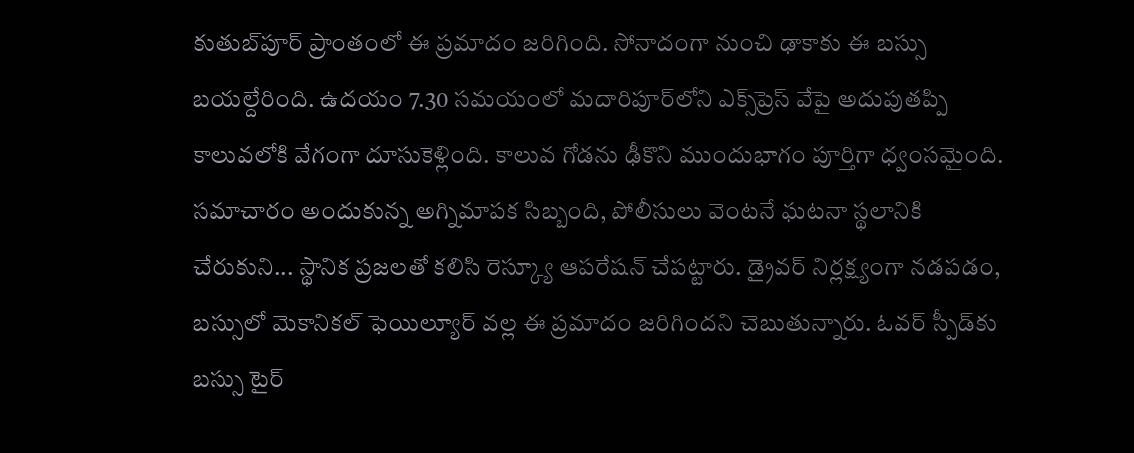కుతుబ్‌పూర్ ప్రాంతంలో ఈ ప్రమాదం జరిగింది. సోనాదంగా నుంచి ఢాకాకు ఈ బస్సు బయల్దేరింది. ఉదయం 7.30 సమయంలో మదారిపూర్‌లోని ఎక్స్‌ప్రెస్‌ వేపై అదుపుతప్పి కాలువలోకి వేగంగా దూసుకెళ్లింది. కాలువ గోడను ఢీకొని ముందుభాగం పూర్తిగా ధ్వంసమైంది. సమాచారం అందుకున్న అగ్నిమాపక సిబ్బంది, పోలీసులు వెంటనే ఘటనా స్థలానికి చేరుకుని... స్థానిక ప్రజలతో కలిసి రెస్క్యూ ఆపరేషన్ చేపట్టారు. డ్రైవర్ నిర్లక్ష్యంగా నడపడం, బస్సులో మెకానికల్ ఫెయిల్యూర్ వల్ల ఈ ప్రమాదం జరిగిందని చెబుతున్నారు. ఓవర్ స్పీడ్‌కు బస్సు టైర్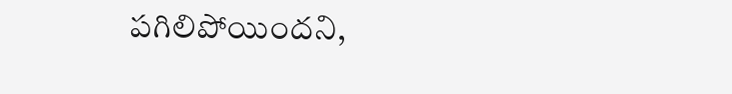పగిలిపోయిందని,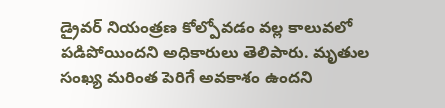డ్రైవర్ నియంత్రణ కోల్పోవడం వల్ల కాలువలో పడిపోయిందని అధికారులు తెలిపారు. మృతుల సంఖ్య మరింత పెరిగే అవకాశం ఉందని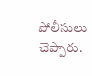పోలీసులు చెప్పారు.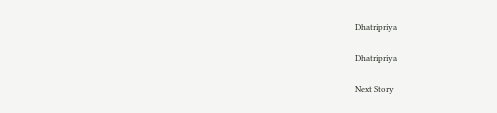Dhatripriya

Dhatripriya

Next Story